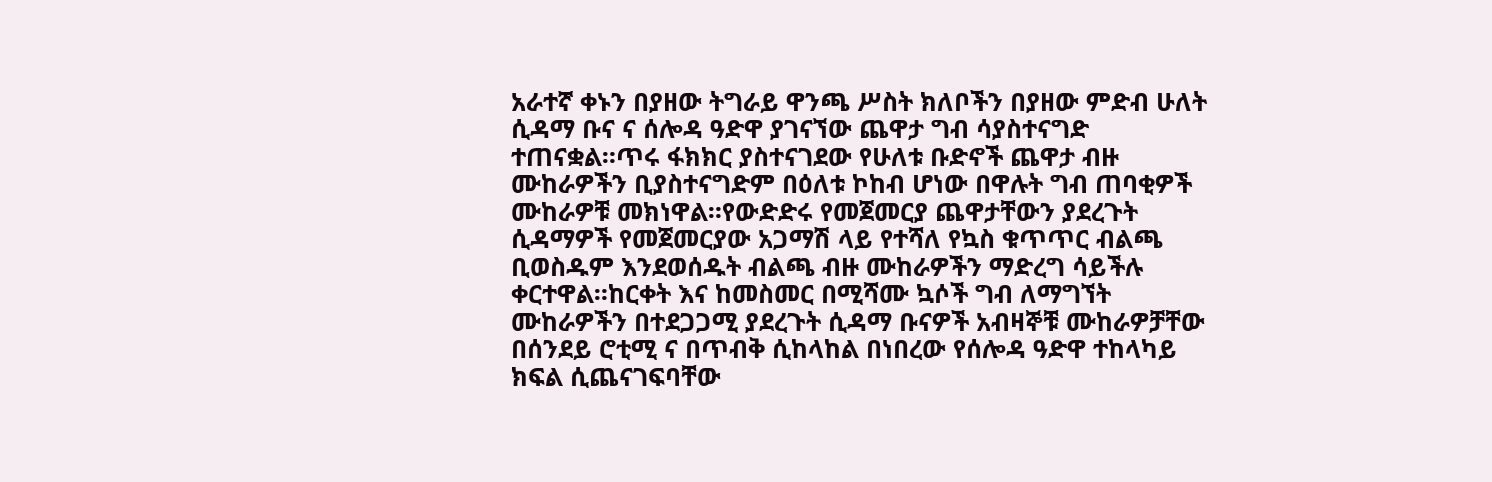አራተኛ ቀኑን በያዘው ትግራይ ዋንጫ ሥስት ክለቦችን በያዘው ምድብ ሁለት ሲዳማ ቡና ና ሰሎዳ ዓድዋ ያገናኘው ጨዋታ ግብ ሳያስተናግድ ተጠናቋል።ጥሩ ፋክክር ያስተናገደው የሁለቱ ቡድኖች ጨዋታ ብዙ ሙከራዎችን ቢያስተናግድም በዕለቱ ኮከብ ሆነው በዋሉት ግብ ጠባቂዎች ሙከራዎቹ መክነዋል።የውድድሩ የመጀመርያ ጨዋታቸውን ያደረጉት ሲዳማዎች የመጀመርያው አጋማሽ ላይ የተሻለ የኳስ ቁጥጥር ብልጫ ቢወስዱም እንደወሰዱት ብልጫ ብዙ ሙከራዎችን ማድረግ ሳይችሉ ቀርተዋል።ከርቀት እና ከመስመር በሚሻሙ ኳሶች ግብ ለማግኘት ሙከራዎችን በተደጋጋሚ ያደረጉት ሲዳማ ቡናዎች አብዛኞቹ ሙከራዎቻቸው በሰንደይ ሮቲሚ ና በጥብቅ ሲከላከል በነበረው የሰሎዳ ዓድዋ ተከላካይ ክፍል ሲጨናገፍባቸው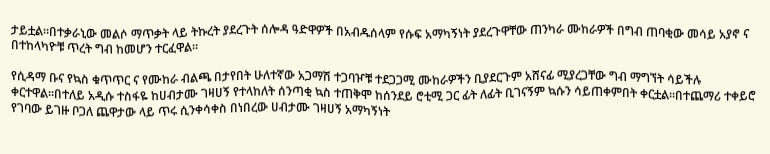ታይቷል።በተቃራኒው መልሶ ማጥቃት ላይ ትኩረት ያደረጉት ሰሎዳ ዓድዋዎች በአብዱሰላም የሱፍ አማካኝነት ያደረጉዋቸው ጠንካራ ሙከራዎች በግብ ጠባቂው መሳይ አያኖ ና በተከላካዮቹ ጥረት ግብ ከመሆን ተርፈዋል።

የሲዳማ ቡና የኳስ ቁጥጥር ና የሙከራ ብልጫ በታየበት ሁለተኛው አጋማሽ ተጋባዦቹ ተደጋጋሚ ሙከራዎችን ቢያደርጉም አሸናፊ ሚያረጋቸው ግብ ማግኘት ሳይችሉ ቀርተዋል።በተለይ አዲሱ ተስፋዬ ከሀብታሙ ገዛሀኝ የተላከለት ሰንጣቂ ኳስ ተጠቅሞ ከሰንደይ ሮቲሚ ጋር ፊት ለፊት ቢገናኝም ኳሱን ሳይጠቀምበት ቀርቷል።በተጨማሪ ተቀይሮ የገባው ይገዙ ቦጋለ ጨዋታው ላይ ጥሩ ሲንቀሳቀስ በነበረው ሀብታሙ ገዛሀኝ አማካኝነት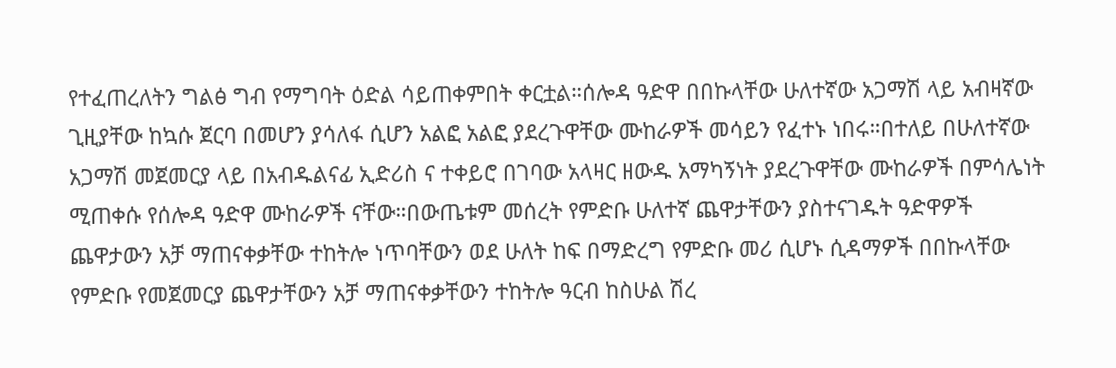የተፈጠረለትን ግልፅ ግብ የማግባት ዕድል ሳይጠቀምበት ቀርቷል።ሰሎዳ ዓድዋ በበኩላቸው ሁለተኛው አጋማሽ ላይ አብዛኛው ጊዚያቸው ከኳሱ ጀርባ በመሆን ያሳለፋ ሲሆን አልፎ አልፎ ያደረጉዋቸው ሙከራዎች መሳይን የፈተኑ ነበሩ።በተለይ በሁለተኛው አጋማሽ መጀመርያ ላይ በአብዱልናፊ ኢድሪስ ና ተቀይሮ በገባው አላዛር ዘውዱ አማካኝነት ያደረጉዋቸው ሙከራዎች በምሳሌነት ሚጠቀሱ የሰሎዳ ዓድዋ ሙከራዎች ናቸው።በውጤቱም መሰረት የምድቡ ሁለተኛ ጨዋታቸውን ያስተናገዱት ዓድዋዎች ጨዋታውን አቻ ማጠናቀቃቸው ተከትሎ ነጥባቸውን ወደ ሁለት ከፍ በማድረግ የምድቡ መሪ ሲሆኑ ሲዳማዎች በበኩላቸው የምድቡ የመጀመርያ ጨዋታቸውን አቻ ማጠናቀቃቸውን ተከትሎ ዓርብ ከስሁል ሽረ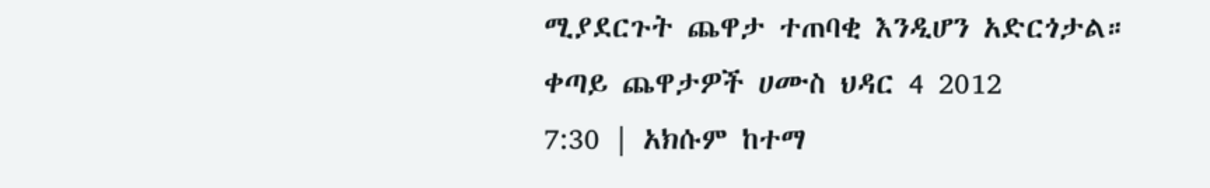ሚያደርጉት ጨዋታ ተጠባቂ እንዲሆን አድርጎታል።
ቀጣይ ጨዋታዎች ሀሙስ ህዳር 4 2012
7:30 | አክሱም ከተማ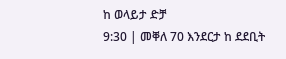ከ ወላይታ ድቻ
9:30 | መቐለ 70 እንደርታ ከ ደደቢት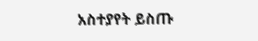አስተያየት ይስጡ